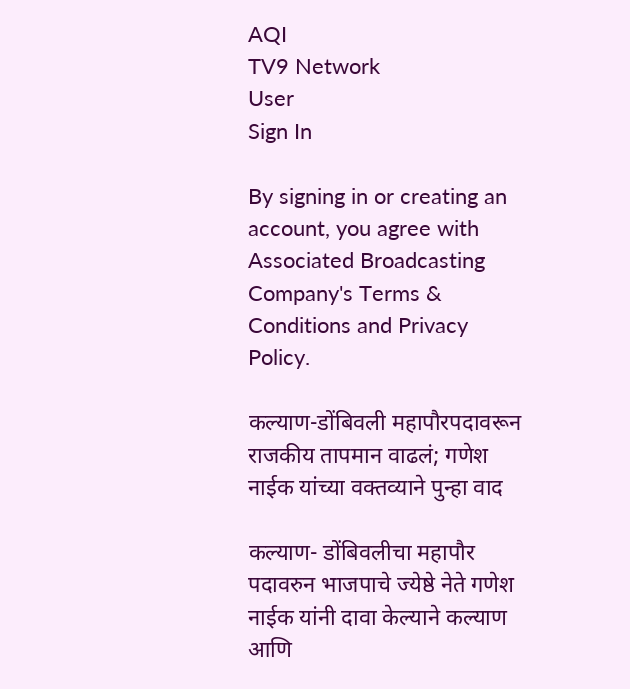AQI
TV9 Network
User
Sign In

By signing in or creating an account, you agree with Associated Broadcasting Company's Terms & Conditions and Privacy Policy.

कल्याण-डोंबिवली महापौरपदावरून राजकीय तापमान वाढलं; गणेश नाईक यांच्या वक्तव्याने पुन्हा वाद

कल्याण- डोंबिवलीचा महापौर पदावरुन भाजपाचे ज्येष्ठे नेते गणेश नाईक यांनी दावा केल्याने कल्याण आणि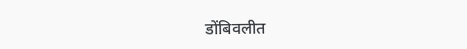डोंबिवलीत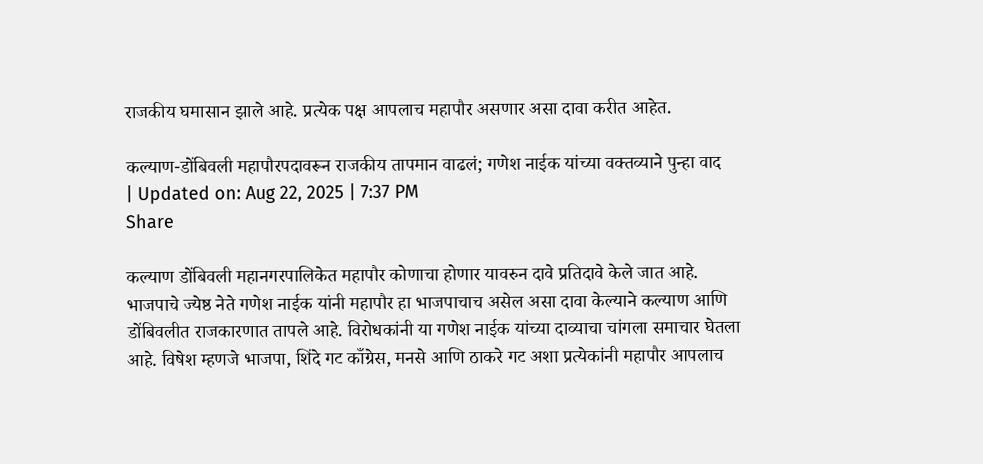राजकीय घमासान झाले आहे. प्रत्येक पक्ष आपलाच महापौर असणार असा दावा करीत आहेत.

कल्याण-डोंबिवली महापौरपदावरून राजकीय तापमान वाढलं; गणेश नाईक यांच्या वक्तव्याने पुन्हा वाद
| Updated on: Aug 22, 2025 | 7:37 PM
Share

कल्याण डोंबिवली महानगरपालिकेत महापौर कोणाचा होणार यावरुन दावे प्रतिदावे केले जात आहे. भाजपाचे ज्येष्ठ नेते गणेश नाईक यांनी महापौर हा भाजपाचाच असेल असा दावा केल्याने कल्याण आणि डोंबिवलीत राजकारणात तापले आहे. विरोधकांनी या गणेश नाईक यांच्या दाव्याचा चांगला समाचार घेतला आहे. विषेश म्हणजे भाजपा, शिंदे गट काँग्रेस, मनसे आणि ठाकरे गट अशा प्रत्येकांनी महापौर आपलाच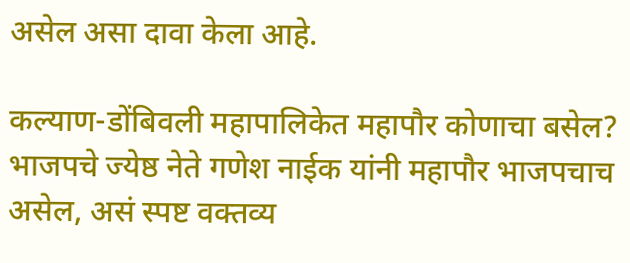असेल असा दावा केला आहे.

कल्याण-डोंबिवली महापालिकेत महापौर कोणाचा बसेल? भाजपचे ज्येष्ठ नेते गणेश नाईक यांनी महापौर भाजपचाच असेल, असं स्पष्ट वक्तव्य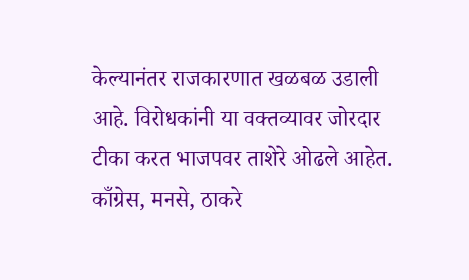केल्यानंतर राजकारणात खळबळ उडाली आहे. विरोधकांनी या वक्तव्यावर जोरदार टीका करत भाजपवर ताशेरे ओढले आहेत. काँग्रेस, मनसे, ठाकरे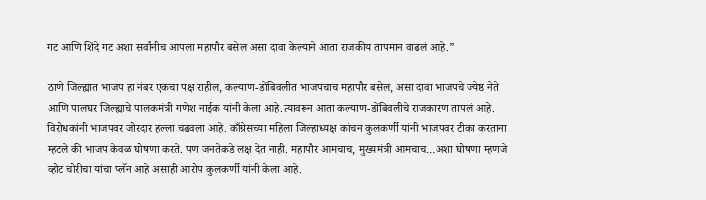गट आणि शिंदे गट अशा सर्वांनीच आपला महापौर बसेल असा दावा केल्याने आता राजकीय तापमान वाढलं आहे.”

ठाणे जिल्ह्यात भाजप हा नंबर एकचा पक्ष राहील, कल्याण-डोंबिवलीत भाजपचाच महापौर बसेल, असा दावा भाजपचे ज्येष्ठ नेते आणि पालघर जिल्ह्याचे पालकमंत्री गणेश नाईक यांनी केला आहे.त्यावरून आता कल्याण-डोंबिवलीचे राजकारण तापलं आहे. विरोधकांनी भाजपवर जोरदार हल्ला चढवला आहे. काँग्रेसच्या महिला जिल्हाध्यक्ष कांचन कुलकर्णी यांनी भाजपवर टीका करताना म्हटले की भाजप केवळ घोषणा करते. पण जनतेकडे लक्ष देत नाही. महापौर आमचाच, मुख्यमंत्री आमचाच…अशा घोषणा म्हणजे व्होट चोरीचा यांचा प्लॅन आहे असाही आरोप कुलकर्णी यांनी केला आहे.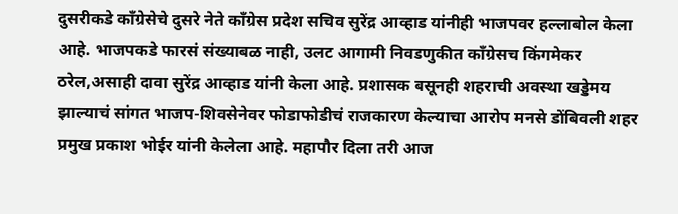दुसरीकडे काँग्रेसेचे दुसरे नेते काँग्रेस प्रदेश सचिव सुरेंद्र आव्हाड यांनीही भाजपवर हल्लाबोल केला आहे. भाजपकडे फारसं संख्याबळ नाही, उलट आगामी निवडणुकीत काँग्रेसच किंगमेकर ठरेल,असाही दावा सुरेंद्र आव्हाड यांनी केला आहे. प्रशासक बसूनही शहराची अवस्था खड्डेमय झाल्याचं सांगत भाजप-शिवसेनेवर फोडाफोडीचं राजकारण केल्याचा आरोप मनसे डोंबिवली शहर प्रमुख प्रकाश भोईर यांनी केलेला आहे. महापौर दिला तरी आज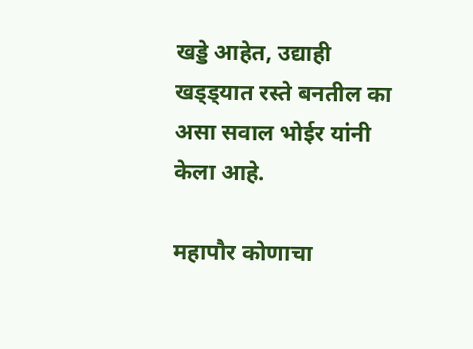खड्डे आहेत, उद्याही खड्ड्यात रस्ते बनतील का असा सवाल भोईर यांनी केला आहे.

महापौर कोणाचा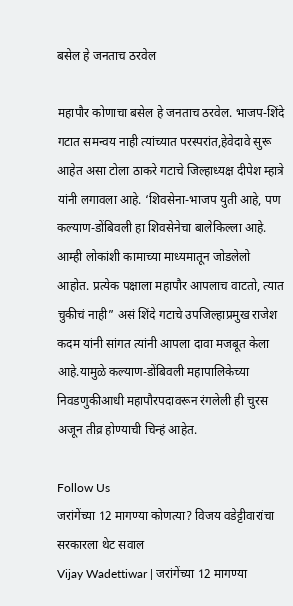बसेल हे जनताच ठरवेल

महापौर कोणाचा बसेल हे जनताच ठरवेल. भाजप-शिंदे गटात समन्वय नाही त्यांच्यात परस्परांत,हेवेदावे सुरू आहेत असा टोला ठाकरे गटाचे जिल्हाध्यक्ष दीपेश म्हात्रे यांनी लगावला आहे. ‘शिवसेना-भाजप युती आहे, पण कल्याण-डोंबिवली हा शिवसेनेचा बालेकिल्ला आहे. आम्ही लोकांशी कामाच्या माध्यमातून जोडलेलो आहोत. प्रत्येक पक्षाला महापौर आपलाच वाटतो, त्यात चुकीचं नाही” असं शिंदे गटाचे उपजिल्हाप्रमुख राजेश कदम यांनी सांगत त्यांनी आपला दावा मजबूत केला आहे.यामुळे कल्याण-डोंबिवली महापालिकेच्या निवडणुकीआधी महापौरपदावरून रंगलेली ही चुरस अजून तीव्र होण्याची चिन्हं आहेत.

Follow Us
जरांगेंच्या 12 मागण्या कोणत्या? विजय वडेट्टीवारांचा सरकारला थेट सवाल
Vijay Wadettiwar | जरांगेंच्या 12 मागण्या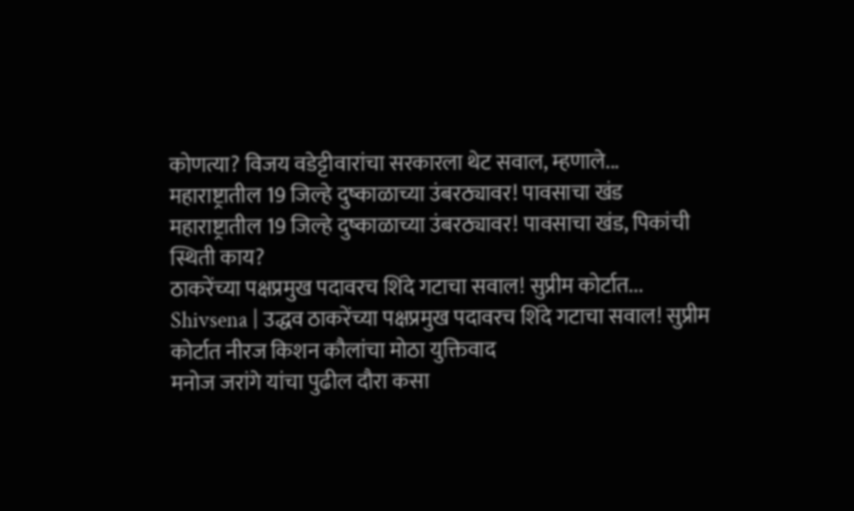कोणत्या? विजय वडेट्टीवारांचा सरकारला थेट सवाल, म्हणाले...
महाराष्ट्रातील 19 जिल्हे दुष्काळाच्या उंबरठ्यावर! पावसाचा खंड
महाराष्ट्रातील 19 जिल्हे दुष्काळाच्या उंबरठ्यावर! पावसाचा खंड, पिकांची स्थिती काय?
ठाकरेंच्या पक्षप्रमुख पदावरच शिंदे गटाचा सवाल! सुप्रीम कोर्टात...
Shivsena | उद्धव ठाकरेंच्या पक्षप्रमुख पदावरच शिंदे गटाचा सवाल! सुप्रीम कोर्टात नीरज किशन कौलांचा मोठा युक्तिवाद
मनोज जरांगे यांचा पुढील दौरा कसा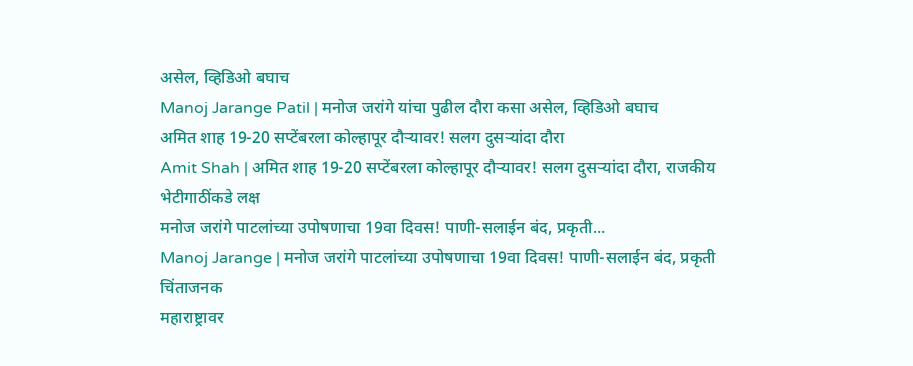असेल, व्हिडिओ बघाच
Manoj Jarange Patil | मनोज जरांगे यांचा पुढील दौरा कसा असेल, व्हिडिओ बघाच
अमित शाह 19-20 सप्टेंबरला कोल्हापूर दौऱ्यावर! सलग दुसऱ्यांदा दौरा
Amit Shah | अमित शाह 19-20 सप्टेंबरला कोल्हापूर दौऱ्यावर! सलग दुसऱ्यांदा दौरा, राजकीय भेटीगाठींकडे लक्ष
मनोज जरांगे पाटलांच्या उपोषणाचा 19वा दिवस! पाणी-सलाईन बंद, प्रकृती...
Manoj Jarange | मनोज जरांगे पाटलांच्या उपोषणाचा 19वा दिवस! पाणी-सलाईन बंद, प्रकृती चिंताजनक
महाराष्ट्रावर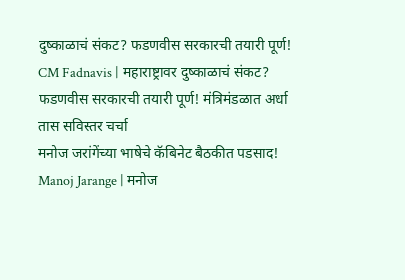दुष्काळाचं संकट? फडणवीस सरकारची तयारी पूर्ण!
CM Fadnavis | महाराष्ट्रावर दुष्काळाचं संकट? फडणवीस सरकारची तयारी पूर्ण! मंत्रिमंडळात अर्धा तास सविस्तर चर्चा
मनोज जरांगेंच्या भाषेचे कॅबिनेट बैठकीत पडसाद!
Manoj Jarange | मनोज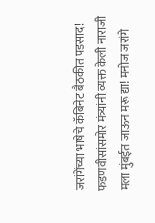जरांगेंच्या भाषेचे कॅबिनेट बैठकीत पडसाद! फडणवीसांसमोर मंत्र्यांनी व्यक्त केली नाराजी
मला मुंबईत जाऊन मरू द्या! मनोज जरांगे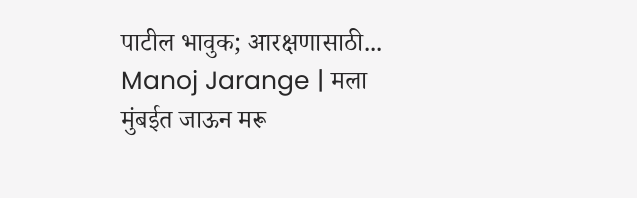पाटील भावुक; आरक्षणासाठी...
Manoj Jarange | मला मुंबईत जाऊन मरू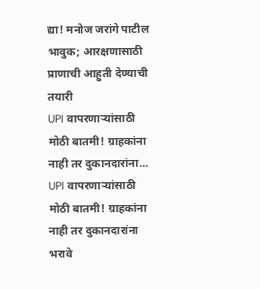द्या! मनोज जरांगे पाटील भावुक; आरक्षणासाठी प्राणाची आहुती देण्याची तयारी
UPI वापरणाऱ्यांसाठी मोठी बातमी! ग्राहकांना नाही तर दुकानदारांना...
UPI वापरणाऱ्यांसाठी मोठी बातमी! ग्राहकांना नाही तर दुकानदारांना भरावे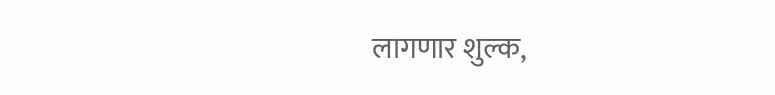लागणार शुल्क,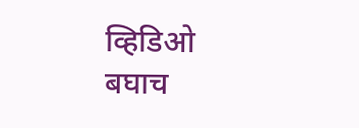व्हिडिओ बघाच